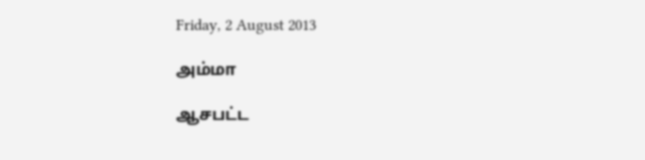Friday, 2 August 2013

அம்மா

ஆசபட்ட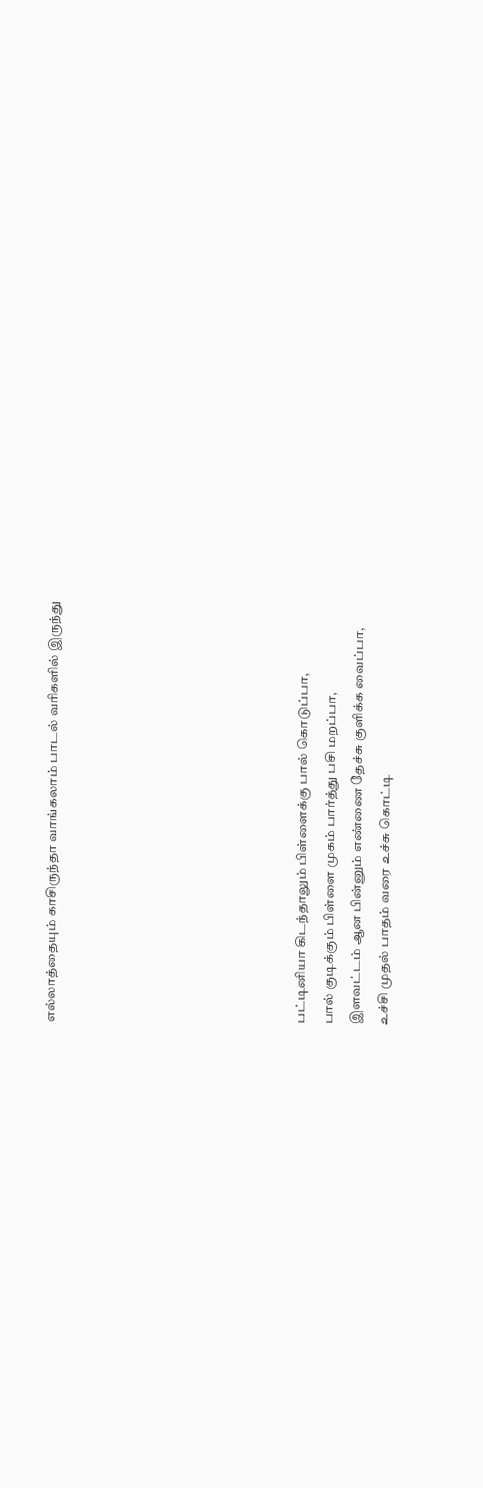எல்லாத்தையும் காசிருந்தா வாங்கலாம் பாடல் வரிகளில் இருந்து








பட்டினியா கிடந்தாலும் பிள்ளைக்கு பால் கொடுப்பா,
பால் குடிக்கும் பிள்ளை முகம் பார்த்து பசி மறப்பா,
இளவட்டம் ஆன பின்னும் எண்ணை தேச்சு குளிக்க வைப்பா,
உச்சி முதல் பாதம் வரை உச்சு கொட்டி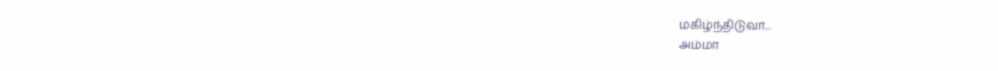மகிழ்ந்திடுவா...
அம்மா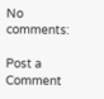No comments:

Post a Comment